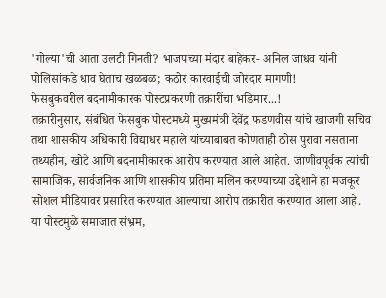'गोल्या'ची आता उलटी गिनती? भाजपच्या मंदार बाहेकर- अनिल जाधव यांनी पोलिसांकडे धाव घेताच खळबळ; कठोर कारवाईची जोरदार मागणी!
फेसबुकवरील बदनामीकारक पोस्टप्रकरणी तक्रारींचा भडिमार...!
तक्रारीनुसार, संबंधित फेसबुक पोस्टमध्ये मुख्यमंत्री देवेंद्र फडणवीस यांचे खाजगी सचिव तथा शासकीय अधिकारी विद्याधर महाले यांच्याबाबत कोणताही ठोस पुरावा नसताना तथ्यहीन, खोटे आणि बदनामीकारक आरोप करण्यात आले आहेत. जाणीवपूर्वक त्यांची सामाजिक, सार्वजनिक आणि शासकीय प्रतिमा मलिन करण्याच्या उद्देशाने हा मजकूर सोशल मीडियावर प्रसारित करण्यात आल्याचा आरोप तक्रारीत करण्यात आला आहे.
या पोस्टमुळे समाजात संभ्रम,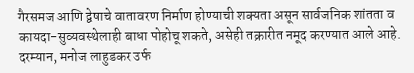गैरसमज आणि द्वेषाचे वातावरण निर्माण होण्याची शक्यता असून सार्वजनिक शांतता व कायदा-सुव्यवस्थेलाही बाधा पोहोचू शकते, असेही तक्रारीत नमूद करण्यात आले आहे.
दरम्यान, मनोज लाहुडकर उर्फ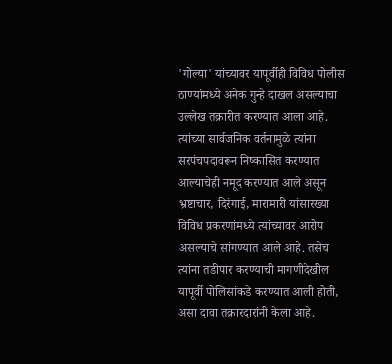'गोल्या' यांच्यावर यापूर्वीही विविध पोलीस ठाण्यांमध्ये अनेक गुन्हे दाखल असल्याचा उल्लेख तक्रारीत करण्यात आला आहे. त्यांच्या सार्वजनिक वर्तनामुळे त्यांना सरपंचपदावरून निष्कासित करण्यात आल्याचेही नमूद करण्यात आले असून भ्रष्टाचार, दिरंगाई, मारामारी यांसारख्या विविध प्रकरणांमध्ये त्यांच्यावर आरोप असल्याचे सांगण्यात आले आहे. तसेच त्यांना तडीपार करण्याची मागणीदेखील यापूर्वी पोलिसांकडे करण्यात आली होती, असा दावा तक्रारदारांनी केला आहे.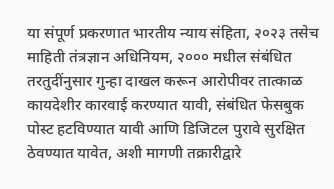या संपूर्ण प्रकरणात भारतीय न्याय संहिता, २०२३ तसेच माहिती तंत्रज्ञान अधिनियम, २००० मधील संबंधित तरतुदींनुसार गुन्हा दाखल करून आरोपीवर तात्काळ कायदेशीर कारवाई करण्यात यावी, संबंधित फेसबुक पोस्ट हटविण्यात यावी आणि डिजिटल पुरावे सुरक्षित ठेवण्यात यावेत, अशी मागणी तक्रारीद्वारे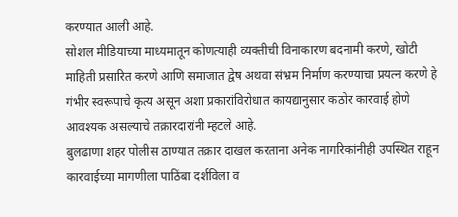करण्यात आली आहे.
सोशल मीडियाच्या माध्यमातून कोणत्याही व्यक्तीची विनाकारण बदनामी करणे, खोटी माहिती प्रसारित करणे आणि समाजात द्वेष अथवा संभ्रम निर्माण करण्याचा प्रयत्न करणे हे गंभीर स्वरूपाचे कृत्य असून अशा प्रकारांविरोधात कायद्यानुसार कठोर कारवाई होणे आवश्यक असल्याचे तक्रारदारांनी म्हटले आहे.
बुलढाणा शहर पोलीस ठाण्यात तक्रार दाखल करताना अनेक नागरिकांनीही उपस्थित राहून कारवाईच्या मागणीला पाठिंबा दर्शविला व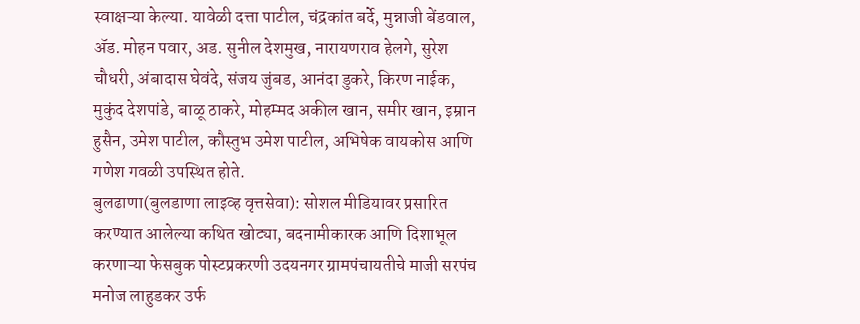स्वाक्षऱ्या केल्या. यावेळी दत्ता पाटील, चंद्रकांत बर्दे, मुन्नाजी बेंडवाल, ॲड. मोहन पवार, अड. सुनील देशमुख, नारायणराव हेलगे, सुरेश चौधरी, अंबादास घेवंदे, संजय जुंबड, आनंदा डुकरे, किरण नाईक, मुकुंद देशपांडे, बाळू ठाकरे, मोहम्मद अकील खान, समीर खान, इम्रान हुसैन, उमेश पाटील, कौस्तुभ उमेश पाटील, अभिषेक वायकोस आणि गणेश गवळी उपस्थित होते.
बुलढाणा(बुलडाणा लाइव्ह वृत्तसेवा): सोशल मीडियावर प्रसारित करण्यात आलेल्या कथित खोट्या, बदनामीकारक आणि दिशाभूल करणाऱ्या फेसबुक पोस्टप्रकरणी उदयनगर ग्रामपंचायतीचे माजी सरपंच मनोज लाहुडकर उर्फ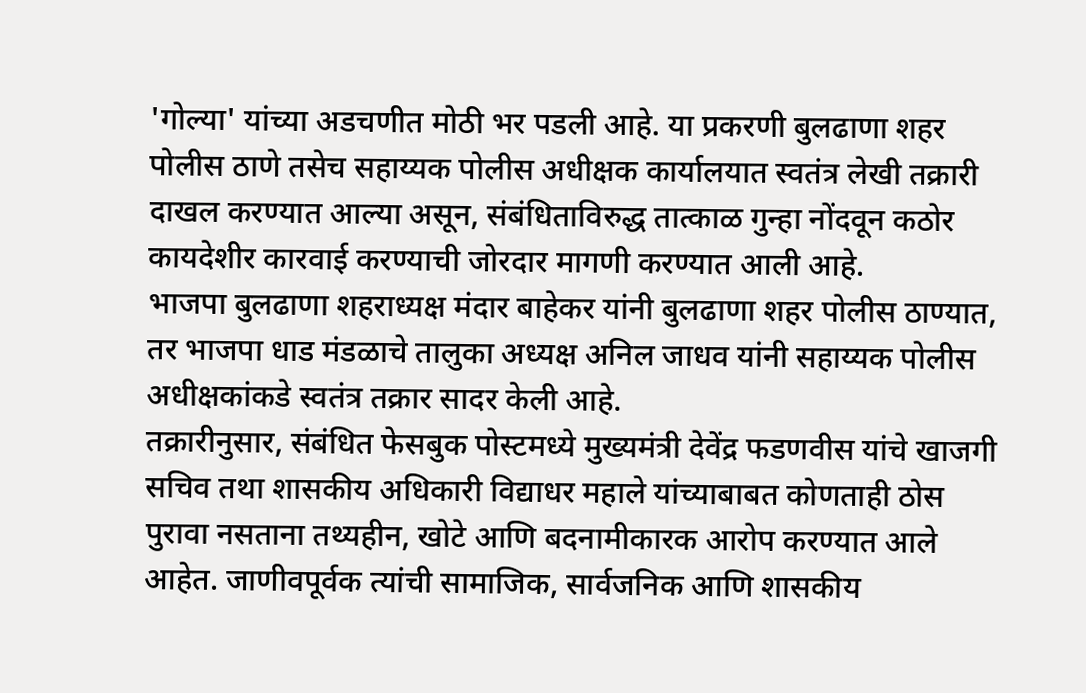'गोल्या' यांच्या अडचणीत मोठी भर पडली आहे. या प्रकरणी बुलढाणा शहर पोलीस ठाणे तसेच सहाय्यक पोलीस अधीक्षक कार्यालयात स्वतंत्र लेखी तक्रारी दाखल करण्यात आल्या असून, संबंधिताविरुद्ध तात्काळ गुन्हा नोंदवून कठोर कायदेशीर कारवाई करण्याची जोरदार मागणी करण्यात आली आहे.
भाजपा बुलढाणा शहराध्यक्ष मंदार बाहेकर यांनी बुलढाणा शहर पोलीस ठाण्यात, तर भाजपा धाड मंडळाचे तालुका अध्यक्ष अनिल जाधव यांनी सहाय्यक पोलीस अधीक्षकांकडे स्वतंत्र तक्रार सादर केली आहे.
तक्रारीनुसार, संबंधित फेसबुक पोस्टमध्ये मुख्यमंत्री देवेंद्र फडणवीस यांचे खाजगी सचिव तथा शासकीय अधिकारी विद्याधर महाले यांच्याबाबत कोणताही ठोस पुरावा नसताना तथ्यहीन, खोटे आणि बदनामीकारक आरोप करण्यात आले आहेत. जाणीवपूर्वक त्यांची सामाजिक, सार्वजनिक आणि शासकीय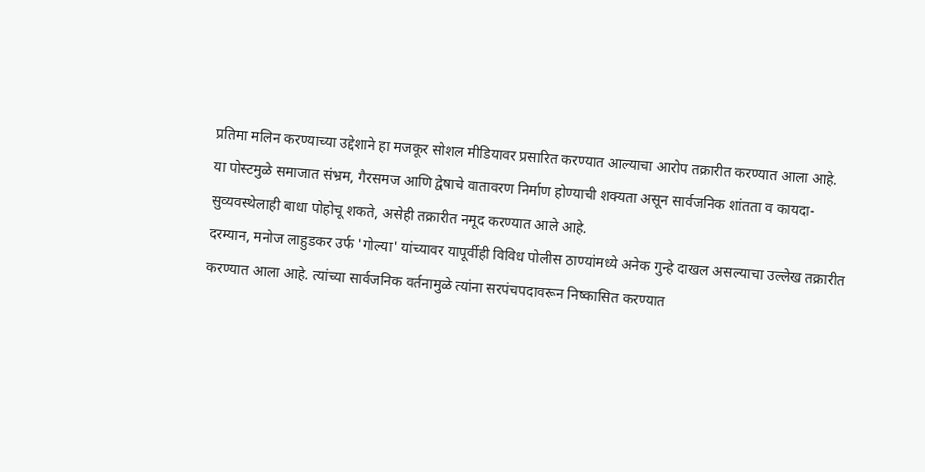प्रतिमा मलिन करण्याच्या उद्देशाने हा मजकूर सोशल मीडियावर प्रसारित करण्यात आल्याचा आरोप तक्रारीत करण्यात आला आहे.
या पोस्टमुळे समाजात संभ्रम, गैरसमज आणि द्वेषाचे वातावरण निर्माण होण्याची शक्यता असून सार्वजनिक शांतता व कायदा-सुव्यवस्थेलाही बाधा पोहोचू शकते, असेही तक्रारीत नमूद करण्यात आले आहे.
दरम्यान, मनोज लाहुडकर उर्फ 'गोल्या' यांच्यावर यापूर्वीही विविध पोलीस ठाण्यांमध्ये अनेक गुन्हे दाखल असल्याचा उल्लेख तक्रारीत करण्यात आला आहे. त्यांच्या सार्वजनिक वर्तनामुळे त्यांना सरपंचपदावरून निष्कासित करण्यात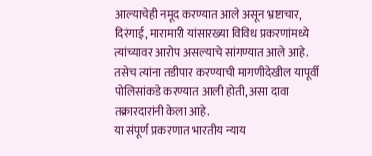आल्याचेही नमूद करण्यात आले असून भ्रष्टाचार, दिरंगाई, मारामारी यांसारख्या विविध प्रकरणांमध्ये त्यांच्यावर आरोप असल्याचे सांगण्यात आले आहे. तसेच त्यांना तडीपार करण्याची मागणीदेखील यापूर्वी पोलिसांकडे करण्यात आली होती, असा दावा तक्रारदारांनी केला आहे.
या संपूर्ण प्रकरणात भारतीय न्याय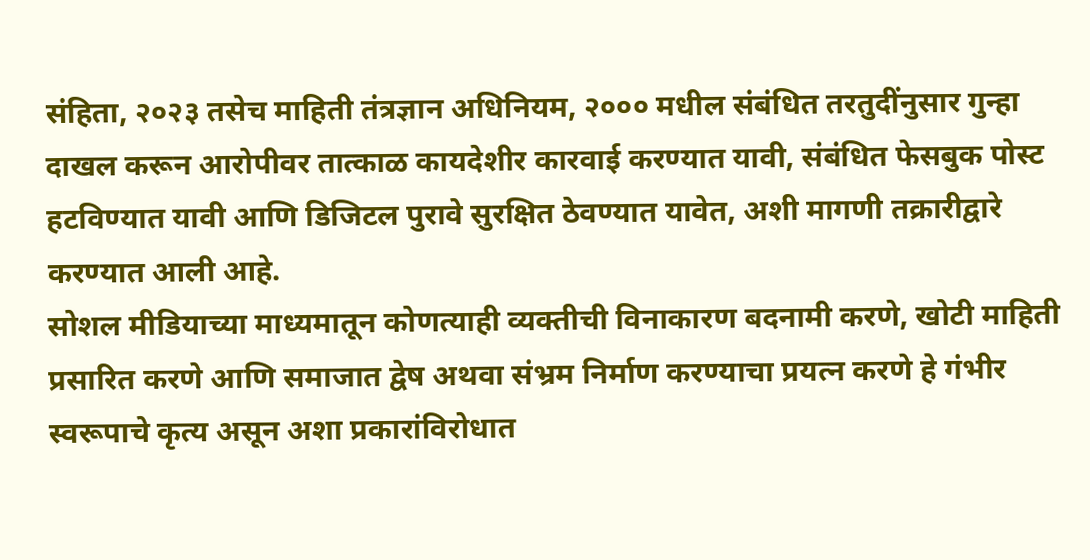संहिता, २०२३ तसेच माहिती तंत्रज्ञान अधिनियम, २००० मधील संबंधित तरतुदींनुसार गुन्हा दाखल करून आरोपीवर तात्काळ कायदेशीर कारवाई करण्यात यावी, संबंधित फेसबुक पोस्ट हटविण्यात यावी आणि डिजिटल पुरावे सुरक्षित ठेवण्यात यावेत, अशी मागणी तक्रारीद्वारे करण्यात आली आहे.
सोशल मीडियाच्या माध्यमातून कोणत्याही व्यक्तीची विनाकारण बदनामी करणे, खोटी माहिती प्रसारित करणे आणि समाजात द्वेष अथवा संभ्रम निर्माण करण्याचा प्रयत्न करणे हे गंभीर स्वरूपाचे कृत्य असून अशा प्रकारांविरोधात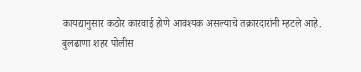कायद्यानुसार कठोर कारवाई होणे आवश्यक असल्याचे तक्रारदारांनी म्हटले आहे.
बुलढाणा शहर पोलीस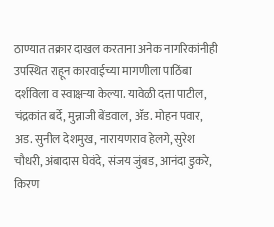ठाण्यात तक्रार दाखल करताना अनेक नागरिकांनीही उपस्थित राहून कारवाईच्या मागणीला पाठिंबा दर्शविला व स्वाक्षऱ्या केल्या. यावेळी दत्ता पाटील, चंद्रकांत बर्दे, मुन्नाजी बेंडवाल, ॲड. मोहन पवार, अड. सुनील देशमुख, नारायणराव हेलगे, सुरेश चौधरी, अंबादास घेवंदे, संजय जुंबड, आनंदा डुकरे, किरण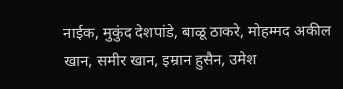नाईक, मुकुंद देशपांडे, बाळू ठाकरे, मोहम्मद अकील खान, समीर खान, इम्रान हुसैन, उमेश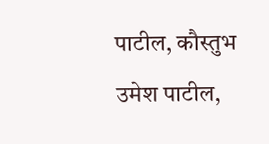पाटील, कौस्तुभ उमेश पाटील,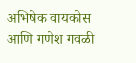अभिषेक वायकोस आणि गणेश गवळी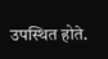उपस्थित होते.